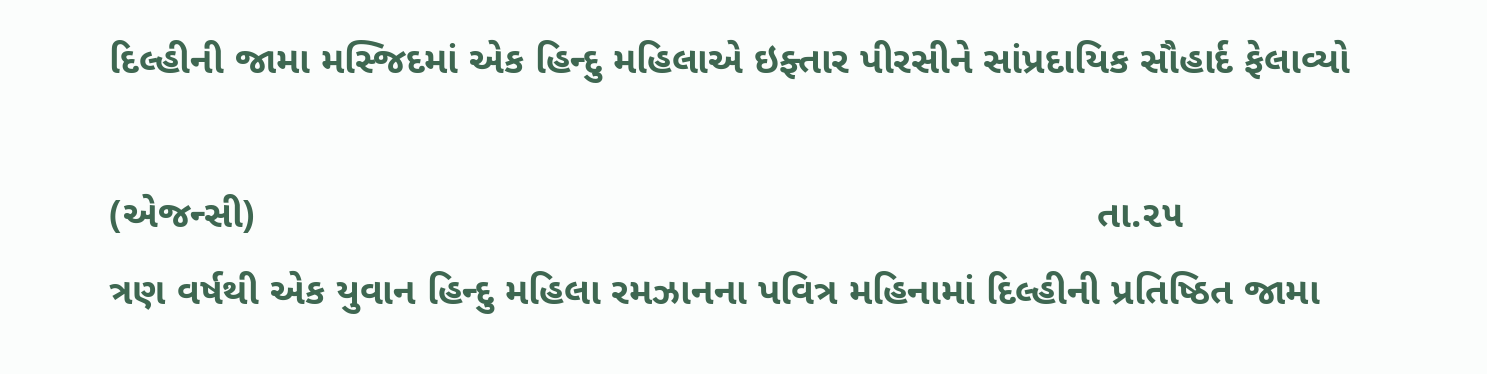દિલ્હીની જામા મસ્જિદમાં એક હિન્દુ મહિલાએ ઇફ્તાર પીરસીને સાંપ્રદાયિક સૌહાર્દ ફેલાવ્યો

(એજન્સી)                                                                            તા.૨૫
ત્રણ વર્ષથી એક યુવાન હિન્દુ મહિલા રમઝાનના પવિત્ર મહિનામાં દિલ્હીની પ્રતિષ્ઠિત જામા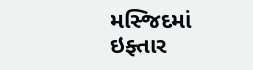મસ્જિદમાં ઇફ્તાર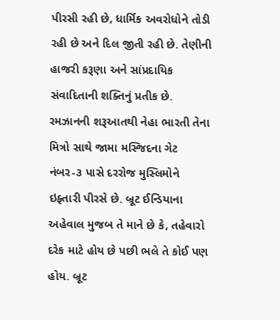પીરસી રહી છે, ધાર્મિક અવરોધોને તોડી રહી છે અને દિલ જીતી રહી છે. તેણીની હાજરી કરૂણા અને સાંપ્રદાયિક સંવાદિતાની શક્તિનું પ્રતીક છે. રમઝાનની શરૂઆતથી નેહા ભારતી તેના મિત્રો સાથે જામા મસ્જિદના ગેટ નંબર-૩ પાસે દરરોજ મુસ્લિમોને ઇફ્તારી પીરસે છે. બ્રૂટ ઈન્ડિયાના અહેવાલ મુજબ તે માને છે કે, તહેવારો દરેક માટે હોય છે પછી ભલે તે કોઈ પણ હોય. બ્રૂટ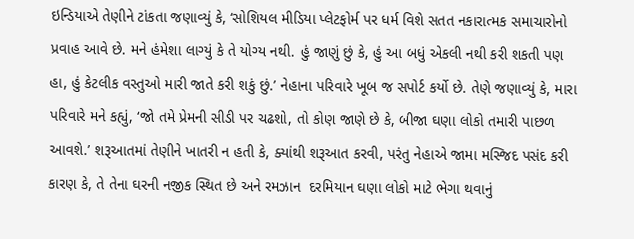ઇન્ડિયાએ તેણીને ટાંકતા જણાવ્યું કે, ‘સોશિયલ મીડિયા પ્લેટફોર્મ પર ધર્મ વિશે સતત નકારાત્મક સમાચારોનો પ્રવાહ આવે છે. મને હંમેશા લાગ્યું કે તે યોગ્ય નથી. હું જાણું છું કે, હું આ બધું એકલી નથી કરી શકતી પણ હા, હું કેટલીક વસ્તુઓ મારી જાતે કરી શકું છું.’ નેહાના પરિવારે ખૂબ જ સપોર્ટ કર્યો છે. તેણે જણાવ્યું કે, મારા પરિવારે મને કહ્યું, ‘જો તમે પ્રેમની સીડી પર ચઢશો, તો કોણ જાણે છે કે, બીજા ઘણા લોકો તમારી પાછળ આવશે.’ શરૂઆતમાં તેણીને ખાતરી ન હતી કે, ક્યાંથી શરૂઆત કરવી, પરંતુ નેહાએ જામા મસ્જિદ પસંદ કરી કારણ કે, તે તેના ઘરની નજીક સ્થિત છે અને રમઝાન  દરમિયાન ઘણા લોકો માટે ભેગા થવાનું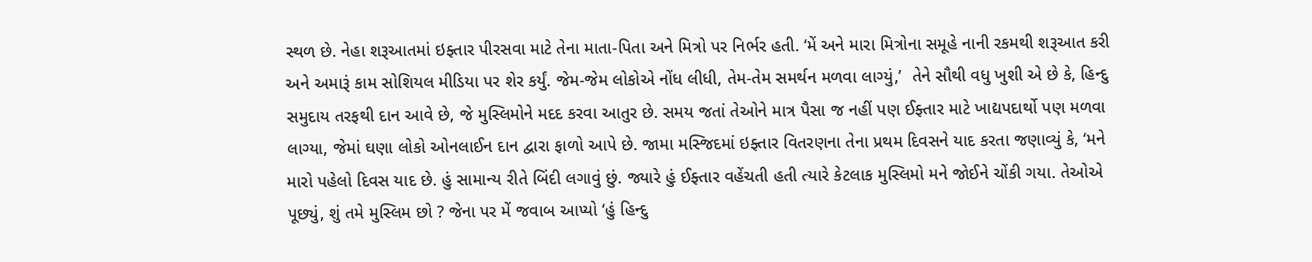સ્થળ છે. નેહા શરૂઆતમાં ઇફ્તાર પીરસવા માટે તેના માતા-પિતા અને મિત્રો પર નિર્ભર હતી. ‘મેં અને મારા મિત્રોના સમૂહે નાની રકમથી શરૂઆત કરી અને અમારૂં કામ સોશિયલ મીડિયા પર શેર કર્યું. જેમ-જેમ લોકોએ નોંધ લીધી, તેમ-તેમ સમર્થન મળવા લાગ્યું,’  તેને સૌથી વધુ ખુશી એ છે કે, હિન્દુ સમુદાય તરફથી દાન આવે છે, જે મુસ્લિમોને મદદ કરવા આતુર છે. સમય જતાં તેઓને માત્ર પૈસા જ નહીં પણ ઈફ્તાર માટે ખાદ્યપદાર્થો પણ મળવા લાગ્યા, જેમાં ઘણા લોકો ઓનલાઈન દાન દ્વારા ફાળો આપે છે. જામા મસ્જિદમાં ઇફ્તાર વિતરણના તેના પ્રથમ દિવસને યાદ કરતા જણાવ્યું કે, ‘મને મારો પહેલો દિવસ યાદ છે. હું સામાન્ય રીતે બિંદી લગાવું છું. જ્યારે હું ઈફ્તાર વહેંચતી હતી ત્યારે કેટલાક મુસ્લિમો મને જોઈને ચોંકી ગયા. તેઓએ પૂછ્યું, શું તમે મુસ્લિમ છો ? જેના પર મેં જવાબ આપ્યો ‘હું હિન્દુ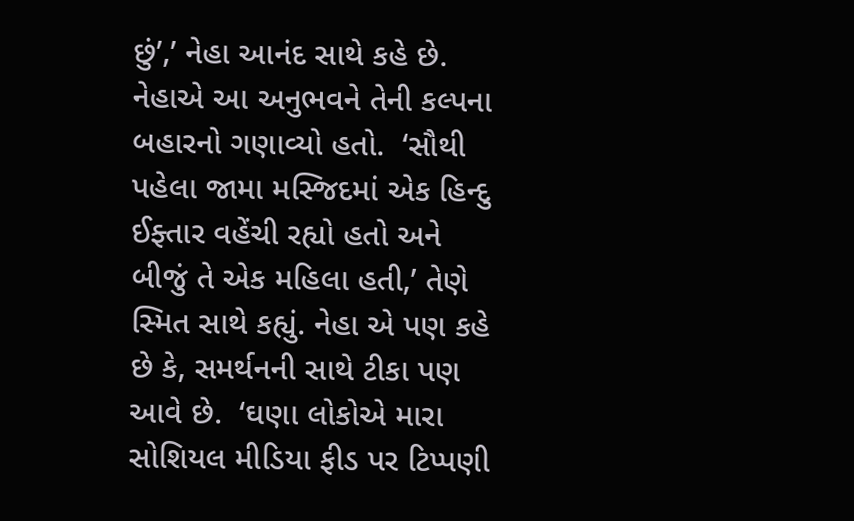છું’,’ નેહા આનંદ સાથે કહે છે. નેહાએ આ અનુભવને તેની કલ્પના બહારનો ગણાવ્યો હતો.  ‘સૌથી પહેલા જામા મસ્જિદમાં એક હિન્દુ ઈફ્તાર વહેંચી રહ્યો હતો અને બીજું તે એક મહિલા હતી,’ તેણે સ્મિત સાથે કહ્યું. નેહા એ પણ કહે છે કે, સમર્થનની સાથે ટીકા પણ આવે છે.  ‘ઘણા લોકોએ મારા સોશિયલ મીડિયા ફીડ પર ટિપ્પણી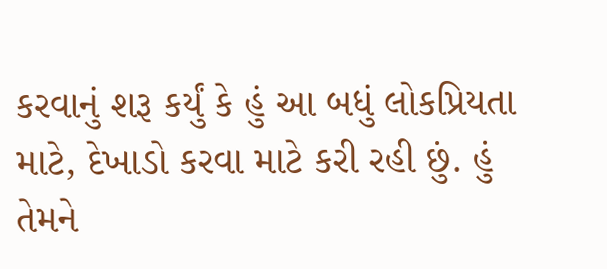કરવાનું શરૂ કર્યું કે હું આ બધું લોકપ્રિયતા માટે, દેખાડો કરવા માટે કરી રહી છું. હું તેમને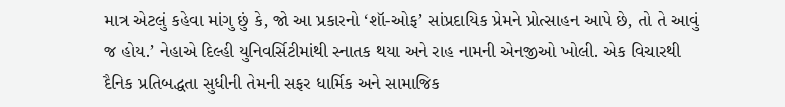માત્ર એટલું કહેવા માંગુ છું કે, જો આ પ્રકારનો ‘શૉ-ઓફ’ સાંપ્રદાયિક પ્રેમને પ્રોત્સાહન આપે છે, તો તે આવું જ હોય.’ નેહાએ દિલ્હી યુનિવર્સિટીમાંથી સ્નાતક થયા અને રાહ નામની એનજીઓ ખોલી. એક વિચારથી દૈનિક પ્રતિબદ્ધતા સુધીની તેમની સફર ધાર્મિક અને સામાજિક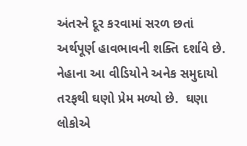અંતરને દૂર કરવામાં સરળ છતાં અર્થપૂર્ણ હાવભાવની શક્તિ દર્શાવે છે. નેહાના આ વીડિયોને અનેક સમુદાયો તરફથી ઘણો પ્રેમ મળ્યો છે.  ઘણા લોકોએ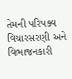તેમની પરિપક્વ વિચારસરણી અને વિભાજનકારી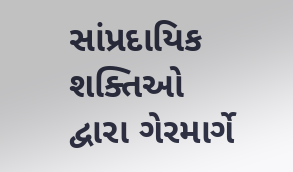સાંપ્રદાયિક શક્તિઓ દ્વારા ગેરમાર્ગે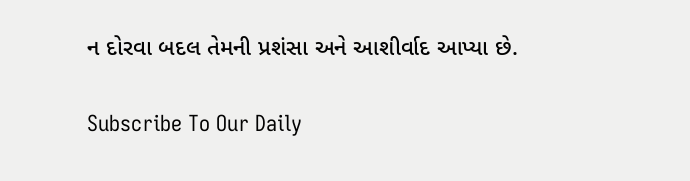ન દોરવા બદલ તેમની પ્રશંસા અને આશીર્વાદ આપ્યા છે.

Subscribe To Our Daily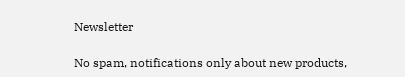Newsletter

No spam, notifications only about new products,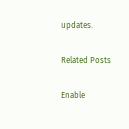updates.

Related Posts

Enable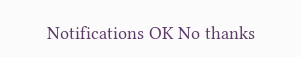Notifications OK No thanks